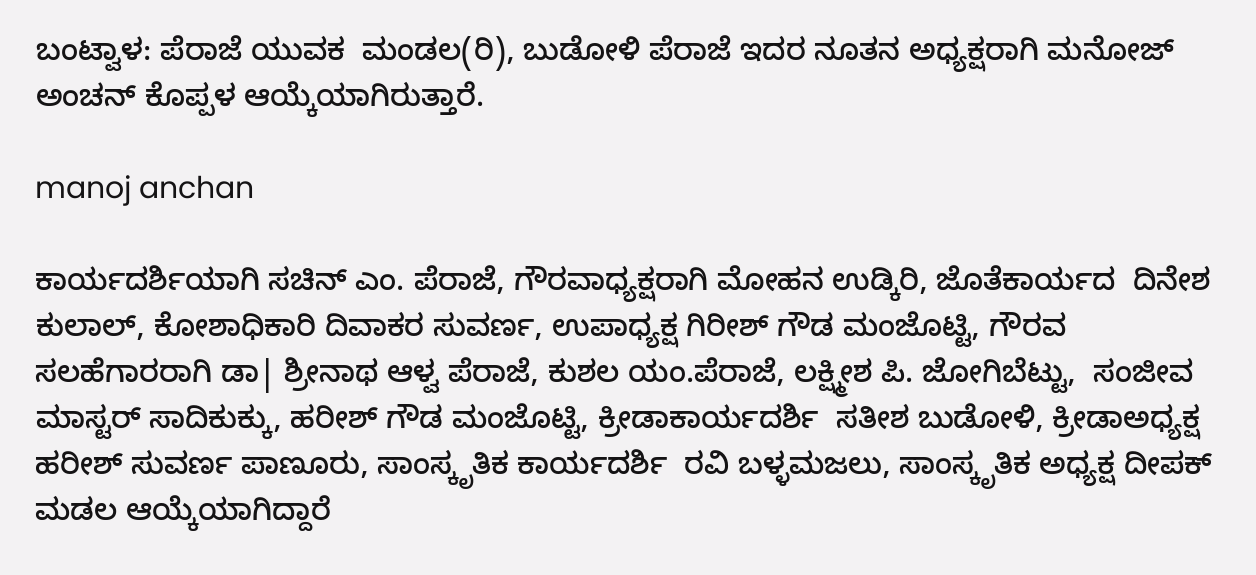ಬಂಟ್ವಾಳ: ಪೆರಾಜೆ ಯುವಕ  ಮಂಡಲ(ರಿ), ಬುಡೋಳಿ ಪೆರಾಜೆ ಇದರ ನೂತನ ಅಧ್ಯಕ್ಷರಾಗಿ ಮನೋಜ್ ಅಂಚನ್ ಕೊಪ್ಪಳ ಆಯ್ಕೆಯಾಗಿರುತ್ತಾರೆ.

manoj anchan

ಕಾರ್ಯದರ್ಶಿಯಾಗಿ ಸಚಿನ್ ಎಂ. ಪೆರಾಜೆ, ಗೌರವಾಧ್ಯಕ್ಷರಾಗಿ ಮೋಹನ ಉಡ್ಕಿರಿ, ಜೊತೆಕಾರ್ಯದ  ದಿನೇಶ ಕುಲಾಲ್, ಕೋಶಾಧಿಕಾರಿ ದಿವಾಕರ ಸುವರ್ಣ, ಉಪಾಧ್ಯಕ್ಷ ಗಿರೀಶ್ ಗೌಡ ಮಂಜೊಟ್ಟಿ, ಗೌರವ ಸಲಹೆಗಾರರಾಗಿ ಡಾ| ಶ್ರೀನಾಥ ಆಳ್ವ ಪೆರಾಜೆ, ಕುಶಲ ಯಂ.ಪೆರಾಜೆ, ಲಕ್ಷ್ಮೀಶ ಪಿ. ಜೋಗಿಬೆಟ್ಟು,  ಸಂಜೀವ ಮಾಸ್ಟರ್ ಸಾದಿಕುಕ್ಕು, ಹರೀಶ್ ಗೌಡ ಮಂಜೊಟ್ಟಿ, ಕ್ರೀಡಾಕಾರ್ಯದರ್ಶಿ  ಸತೀಶ ಬುಡೋಳಿ, ಕ್ರೀಡಾಅಧ್ಯಕ್ಷ ಹರೀಶ್ ಸುವರ್ಣ ಪಾಣೂರು, ಸಾಂಸ್ಕೃತಿಕ ಕಾರ್ಯದರ್ಶಿ  ರವಿ ಬಳ್ಳಮಜಲು, ಸಾಂಸ್ಕೃತಿಕ ಅಧ್ಯಕ್ಷ ದೀಪಕ್ ಮಡಲ ಆಯ್ಕೆಯಾಗಿದ್ದಾರೆ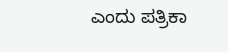ಎಂದು ಪತ್ರಿಕಾ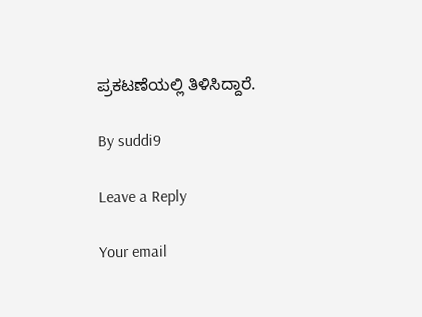ಪ್ರಕಟಣೆಯಲ್ಲಿ ತಿಳಿಸಿದ್ದಾರೆ.

By suddi9

Leave a Reply

Your email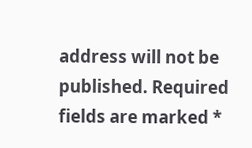address will not be published. Required fields are marked *